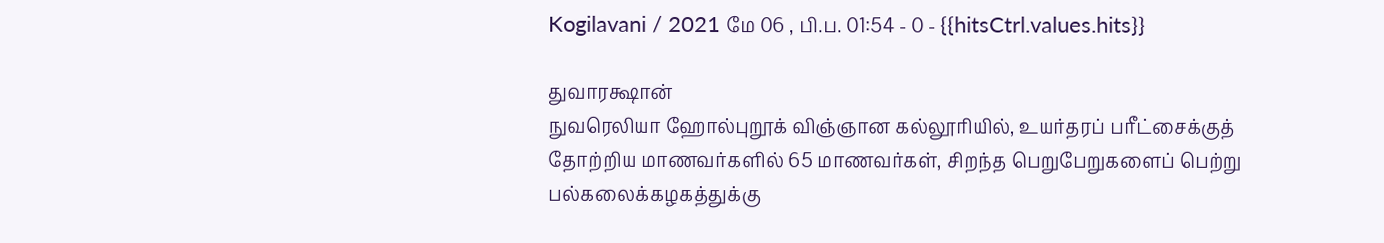Kogilavani / 2021 மே 06 , பி.ப. 01:54 - 0 - {{hitsCtrl.values.hits}}

துவாரக்ஷான்
நுவரெலியா ஹோல்புறூக் விஞ்ஞான கல்லூரியில், உயர்தரப் பரீட்சைக்குத் தோற்றிய மாணவர்களில் 65 மாணவர்கள், சிறந்த பெறுபேறுகளைப் பெற்று பல்கலைக்கழகத்துக்கு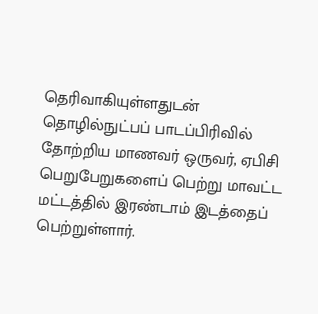தெரிவாகியுள்ளதுடன் தொழில்நுட்பப் பாடப்பிரிவில் தோற்றிய மாணவர் ஒருவர், ஏபிசி பெறுபேறுகளைப் பெற்று மாவட்ட மட்டத்தில் இரண்டாம் இடத்தைப் பெற்றுள்ளார்.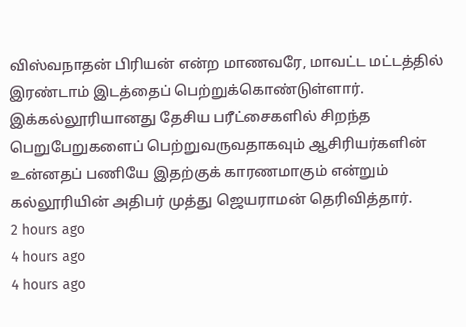விஸ்வநாதன் பிரியன் என்ற மாணவரே, மாவட்ட மட்டத்தில் இரண்டாம் இடத்தைப் பெற்றுக்கொண்டுள்ளார்.
இக்கல்லூரியானது தேசிய பரீட்சைகளில் சிறந்த பெறுபேறுகளைப் பெற்றுவருவதாகவும் ஆசிரியர்களின் உன்னதப் பணியே இதற்குக் காரணமாகும் என்றும் கல்லூரியின் அதிபர் முத்து ஜெயராமன் தெரிவித்தார்.
2 hours ago
4 hours ago
4 hours ago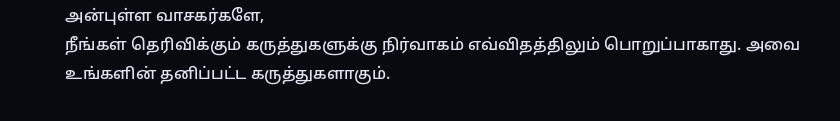அன்புள்ள வாசகர்களே,
நீங்கள் தெரிவிக்கும் கருத்துகளுக்கு நிர்வாகம் எவ்விதத்திலும் பொறுப்பாகாது. அவை உங்களின் தனிப்பட்ட கருத்துகளாகும்.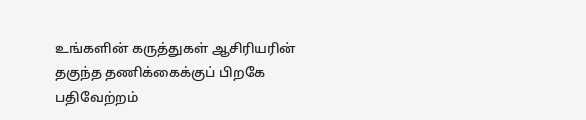உங்களின் கருத்துகள் ஆசிரியரின் தகுந்த தணிக்கைக்குப் பிறகே பதிவேற்றம்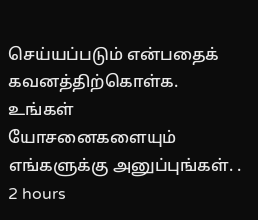செய்யப்படும் என்பதைக் கவனத்திற்கொள்க. உங்கள் யோசனைகளையும் எங்களுக்கு அனுப்புங்கள். .
2 hours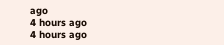ago
4 hours ago
4 hours ago